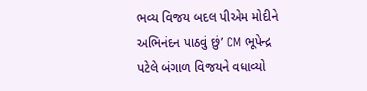ભવ્ય વિજય બદલ પીએમ મોદીને અભિનંદન પાઠવું છું’ CM ભૂપેન્દ્ર પટેલે બંગાળ વિજયને વધાવ્યો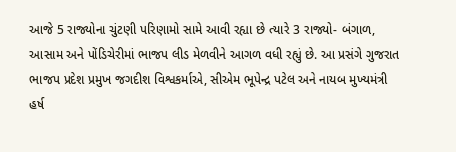આજે 5 રાજ્યોના ચુંટણી પરિણામો સામે આવી રહ્યા છે ત્યારે 3 રાજ્યો- બંગાળ, આસામ અને પોંડિચેરીમાં ભાજપ લીડ મેળવીને આગળ વધી રહ્યું છે. આ પ્રસંગે ગુજરાત ભાજપ પ્રદેશ પ્રમુખ જગદીશ વિશ્વકર્માએ, સીએમ ભૂપેન્દ્ર પટેલ અને નાયબ મુખ્યમંત્રી હર્ષ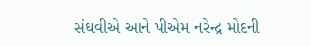સંઘવીએ આને પીએમ નરેન્દ્ર મોદની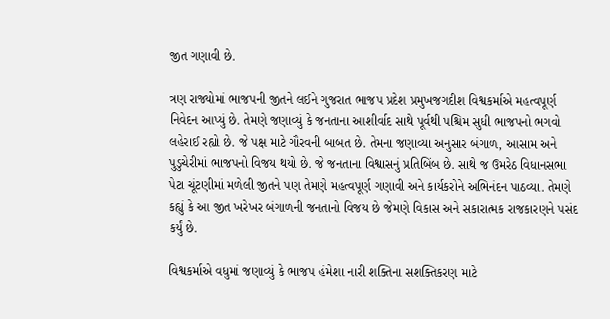જીત ગણાવી છે.

ત્રણ રાજ્યોમાં ભાજપની જીતને લઈને ગુજરાત ભાજપ પ્રદેશ પ્રમુખજગદીશ વિશ્વકર્માએ મહત્વપૂર્ણ નિવેદન આપ્યું છે. તેમણે જણાવ્યું કે જનતાના આશીર્વાદ સાથે પૂર્વથી પશ્ચિમ સુધી ભાજપનો ભગવો લહેરાઈ રહ્યો છે. જે પક્ષ માટે ગૌરવની બાબત છે. તેમના જણાવ્યા અનુસાર બંગાળ, આસામ અને પુડુચેરીમાં ભાજપનો વિજય થયો છે. જે જનતાના વિશ્વાસનું પ્રતિબિંબ છે. સાથે જ ઉમરેઠ વિધાનસભા પેટા ચૂંટણીમાં મળેલી જીતને પણ તેમણે મહત્વપૂર્ણ ગણાવી અને કાર્યકરોને અભિનંદન પાઠવ્યા. તેમણે કહ્યું કે આ જીત ખરેખર બંગાળની જનતાનો વિજય છે જેમણે વિકાસ અને સકારાત્મક રાજકારણને પસંદ કર્યું છે.

વિશ્વકર્માએ વધુમાં જણાવ્યું કે ભાજપ હંમેશા નારી શક્તિના સશક્તિકરણ માટે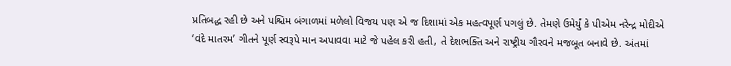પ્રતિબદ્ધ રહી છે અને પશ્ચિમ બંગાળમાં મળેલો વિજય પણ એ જ દિશામાં એક મહત્વપૂર્ણ પગલું છે. તેમણે ઉમેર્યું કે પીએમ નરેન્દ્ર મોદીએ ‘વંદે માતરમ’ ગીતને પૂર્ણ સ્વરૂપે માન અપાવવા માટે જે પહેલ કરી હતી, તે દેશભક્તિ અને રાષ્ટ્રીય ગૌરવને મજબૂત બનાવે છે. અંતમાં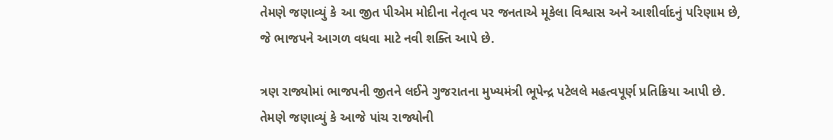તેમણે જણાવ્યું કે આ જીત પીએમ મોદીના નેતૃત્વ પર જનતાએ મૂકેલા વિશ્વાસ અને આશીર્વાદનું પરિણામ છે, જે ભાજપને આગળ વધવા માટે નવી શક્તિ આપે છે.

ત્રણ રાજ્યોમાં ભાજપની જીતને લઈને ગુજરાતના મુખ્યમંત્રી ભૂપેન્દ્ર પટેલલે મહત્વપૂર્ણ પ્રતિક્રિયા આપી છે. તેમણે જણાવ્યું કે આજે પાંચ રાજ્યોની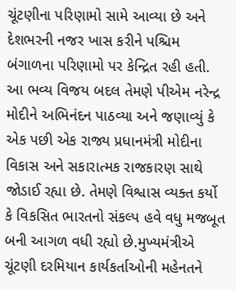ચૂંટણીના પરિણામો સામે આવ્યા છે અને દેશભરની નજર ખાસ કરીને પશ્ચિમ બંગાળના પરિણામો પર કેન્દ્રિત રહી હતી. આ ભવ્ય વિજય બદલ તેમણે પીએમ નરેન્દ્ર મોદીને અભિનંદન પાઠવ્યા અને જણાવ્યું કે એક પછી એક રાજ્ય પ્રધાનમંત્રી મોદીના વિકાસ અને સકારાત્મક રાજકારણ સાથે જોડાઈ રહ્યા છે. તેમણે વિશ્વાસ વ્યક્ત કર્યો કે વિકસિત ભારતનો સંકલ્પ હવે વધુ મજબૂત બની આગળ વધી રહ્યો છે.મુખ્યમંત્રીએ ચૂંટણી દરમિયાન કાર્યકર્તાઓની મહેનતને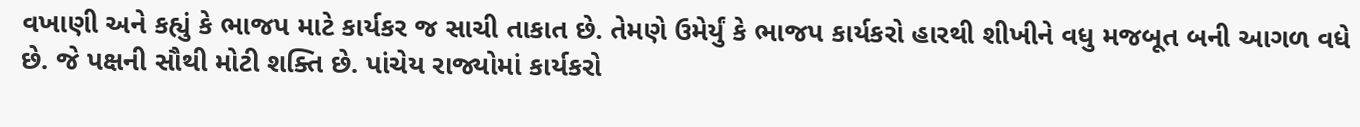વખાણી અને કહ્યું કે ભાજપ માટે કાર્યકર જ સાચી તાકાત છે. તેમણે ઉમેર્યું કે ભાજપ કાર્યકરો હારથી શીખીને વધુ મજબૂત બની આગળ વધે છે. જે પક્ષની સૌથી મોટી શક્તિ છે. પાંચેય રાજ્યોમાં કાર્યકરો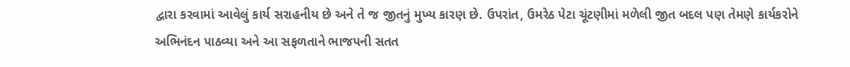દ્વારા કરવામાં આવેલું કાર્ય સરાહનીય છે અને તે જ જીતનું મુખ્ય કારણ છે. ઉપરાંત, ઉમરેઠ પેટા ચૂંટણીમાં મળેલી જીત બદલ પણ તેમણે કાર્યકરોને અભિનંદન પાઠવ્યા અને આ સફળતાને ભાજપની સતત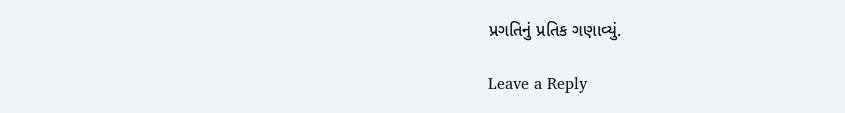પ્રગતિનું પ્રતિક ગણાવ્યું.

Leave a Reply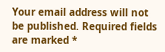Your email address will not be published. Required fields are marked *